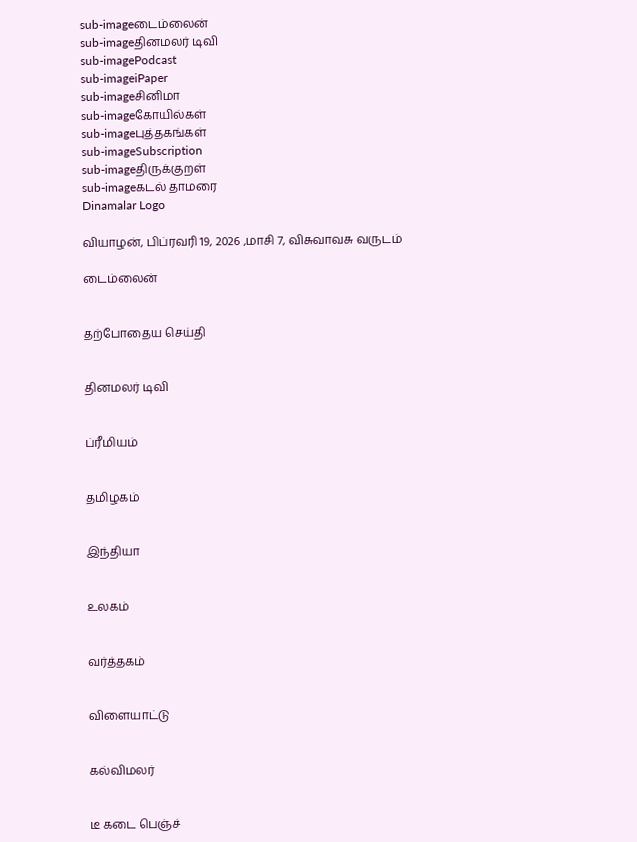sub-imageடைம்லைன்
sub-imageதினமலர் டிவி
sub-imagePodcast
sub-imageiPaper
sub-imageசினிமா
sub-imageகோயில்கள்
sub-imageபுத்தகங்கள்
sub-imageSubscription
sub-imageதிருக்குறள்
sub-imageகடல் தாமரை
Dinamalar Logo

வியாழன், பிப்ரவரி 19, 2026 ,மாசி 7, விசுவாவசு வருடம்

டைம்லைன்


தற்போதைய செய்தி


தினமலர் டிவி


ப்ரீமியம்


தமிழகம்


இந்தியா


உலகம்


வர்த்தகம்


விளையாட்டு


கல்விமலர்


டீ கடை பெஞ்ச்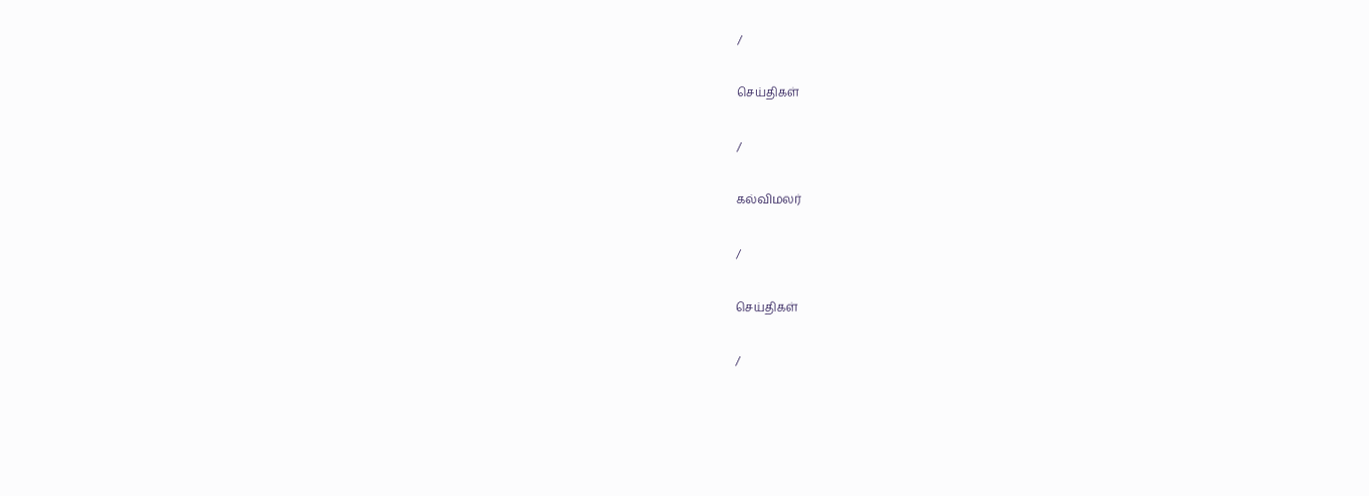/

செய்திகள்

/

கல்விமலர்

/

செய்திகள்

/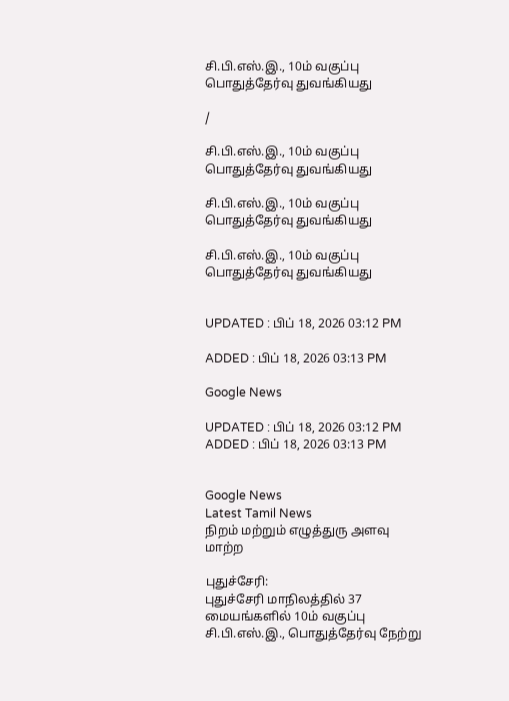சி.பி.எஸ்.இ., 10ம் வகுப்பு பொதுத்தேர்வு துவங்கியது

/

சி.பி.எஸ்.இ., 10ம் வகுப்பு பொதுத்தேர்வு துவங்கியது

சி.பி.எஸ்.இ., 10ம் வகுப்பு பொதுத்தேர்வு துவங்கியது

சி.பி.எஸ்.இ., 10ம் வகுப்பு பொதுத்தேர்வு துவங்கியது


UPDATED : பிப் 18, 2026 03:12 PM

ADDED : பிப் 18, 2026 03:13 PM

Google News

UPDATED : பிப் 18, 2026 03:12 PM ADDED : பிப் 18, 2026 03:13 PM


Google News
Latest Tamil News
நிறம் மற்றும் எழுத்துரு அளவு மாற்ற

புதுச்சேரி:
புதுச்சேரி மாநிலத்தில் 37 மையங்களில் 10ம் வகுப்பு சி.பி.எஸ்.இ., பொதுத்தேர்வு நேற்று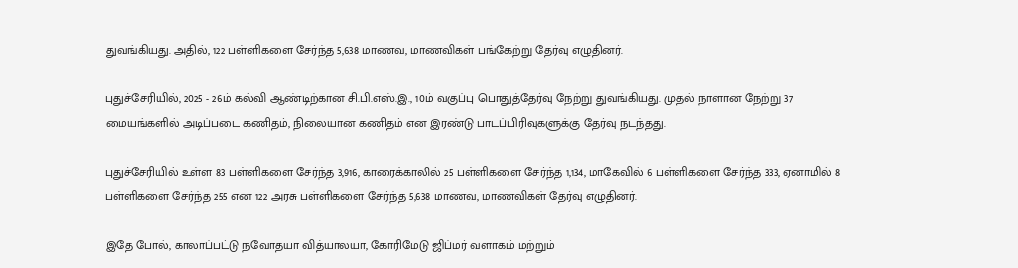துவங்கியது. அதில், 122 பள்ளிகளை சேர்ந்த 5,638 மாணவ, மாணவிகள் பங்கேற்று தேர்வு எழுதினர்.

புதுச்சேரியில், 2025 - 26ம் கல்வி ஆண்டிற்கான சி.பி.எஸ்.இ., 10ம் வகுப்பு பொதுத்தேர்வு நேற்று துவங்கியது. முதல் நாளான நேற்று 37 மையங்களில் அடிப்படை கணிதம், நிலையான கணிதம் என இரண்டு பாடப்பிரிவுகளுக்கு தேர்வு நடந்தது.

புதுச்சேரியில் உள்ள 83 பள்ளிகளை சேர்ந்த 3,916, காரைக்காலில் 25 பள்ளிகளை சேர்ந்த 1,134, மாகேவில் 6 பள்ளிகளை சேர்ந்த 333, ஏனாமில் 8 பள்ளிகளை சேர்ந்த 255 என 122 அரசு பள்ளிகளை சேர்ந்த 5,638 மாணவ, மாணவிகள் தேர்வு எழுதினர்.

இதே போல், காலாப்பட்டு நவோதயா வித்யாலயா, கோரிமேடு ஜிப்மர் வளாகம் மற்றும்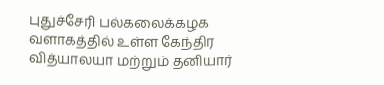புதுச்சேரி பல்கலைக்கழக வளாகத்தில் உள்ள கேந்திர வித்யாலயா மற்றும் தனியார்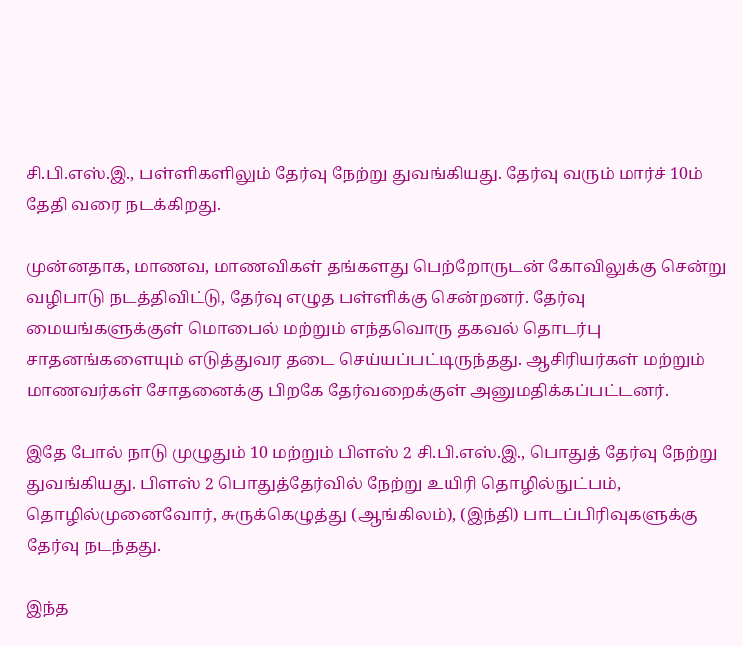சி.பி.எஸ்.இ., பள்ளிகளிலும் தேர்வு நேற்று துவங்கியது. தேர்வு வரும் மார்ச் 10ம் தேதி வரை நடக்கிறது.

முன்னதாக, மாணவ, மாணவிகள் தங்களது பெற்றோருடன் கோவிலுக்கு சென்று வழிபாடு நடத்திவிட்டு, தேர்வு எழுத பள்ளிக்கு சென்றனர். தேர்வு மையங்களுக்குள் மொபைல் மற்றும் எந்தவொரு தகவல் தொடர்பு சாதனங்களையும் எடுத்துவர தடை செய்யப்பட்டிருந்தது. ஆசிரியர்கள் மற்றும் மாணவர்கள் சோதனைக்கு பிறகே தேர்வறைக்குள் அனுமதிக்கப்பட்டனர்.

இதே போல் நாடு முழுதும் 10 மற்றும் பிளஸ் 2 சி.பி.எஸ்.இ., பொதுத் தேர்வு நேற்று துவங்கியது. பிளஸ் 2 பொதுத்தேர்வில் நேற்று உயிரி தொழில்நுட்பம், தொழில்முனைவோர், சுருக்கெழுத்து (ஆங்கிலம்), (இந்தி) பாடப்பிரிவுகளுக்கு தேர்வு நடந்தது.

இந்த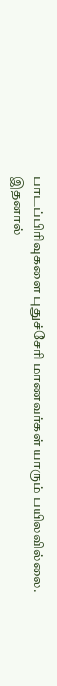பாடப்பிரிவுகளை புதுச்சேரி மாணவர்கள் யாரும் பயிலவில்லை. இதனால்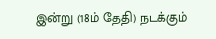இன்று (18ம் தேதி) நடக்கும்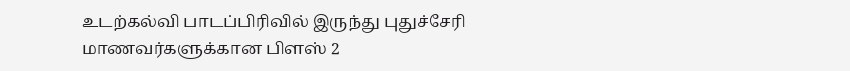உடற்கல்வி பாடப்பிரிவில் இருந்து புதுச்சேரி மாணவர்களுக்கான பிளஸ் 2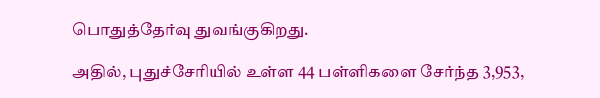பொதுத்தேர்வு துவங்குகிறது.

அதில், புதுச்சேரியில் உள்ள 44 பள்ளிகளை சேர்ந்த 3,953,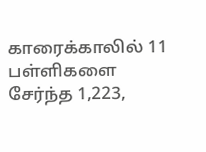காரைக்காலில் 11 பள்ளிகளை சேர்ந்த 1,223,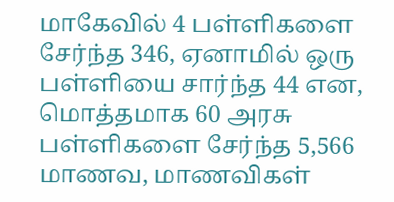மாகேவில் 4 பள்ளிகளை சேர்ந்த 346, ஏனாமில் ஒரு பள்ளியை சார்ந்த 44 என, மொத்தமாக 60 அரசு பள்ளிகளை சேர்ந்த 5,566 மாணவ, மாணவிகள்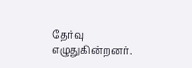தேர்வு எழுதுகின்றனர்.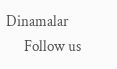Dinamalar
      Follow us